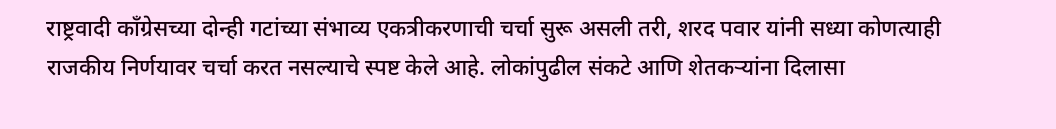राष्ट्रवादी काँग्रेसच्या दोन्ही गटांच्या संभाव्य एकत्रीकरणाची चर्चा सुरू असली तरी, शरद पवार यांनी सध्या कोणत्याही राजकीय निर्णयावर चर्चा करत नसल्याचे स्पष्ट केले आहे. लोकांपुढील संकटे आणि शेतकऱ्यांना दिलासा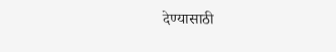देण्यासाठी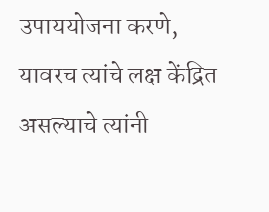उपाययोजना करणे, यावरच त्यांचे लक्ष केंद्रित असल्याचे त्यांनी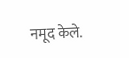नमूद केले.